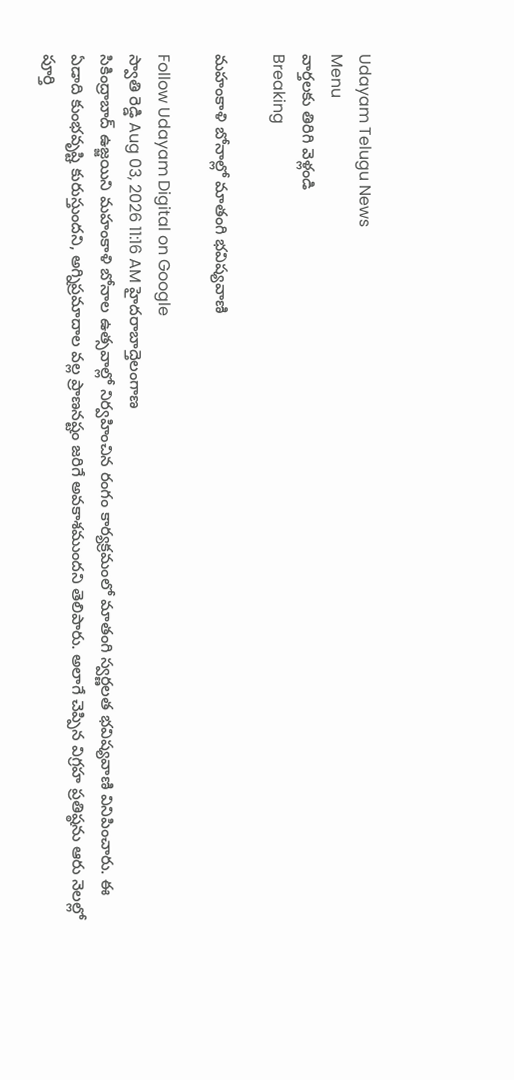Udayam Telugu News
Menu
వార్తలకు తిరిగి వెళ్లండి
Breaking

మహంకాళి బోనాల్లో మాతంగి భవిష్యవాణి

Follow Udayam Digital on Google
స్వాతి రెడ్డి Aug 03, 2026 11:16 AM హైదరాబాద్తెలంగాణ
సికింద్రాబాద్ ఉజ్జయిని మహంకాళి బోనాల ఉత్సవాల్లో నిర్వహించిన రంగం కార్యక్రమంలో మాతంగి స్వర్ణలత భవిష్యవాణి వినిపించారు. ఈ ఏడాది కుంభవృష్టి కురుస్తుందని, అగ్నిప్రమాదాల వల్ల ప్రాణనష్టం జరిగే అవకాశముందని తెలిపారు. అలాగే చెప్పిన విగ్రహ ప్రతిష్ఠను ఆరు నెలల్లో పూర్తి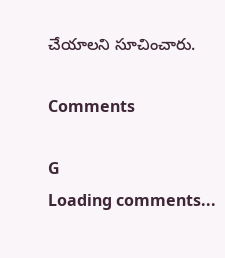చేయాలని సూచించారు.

Comments

G
Loading comments...